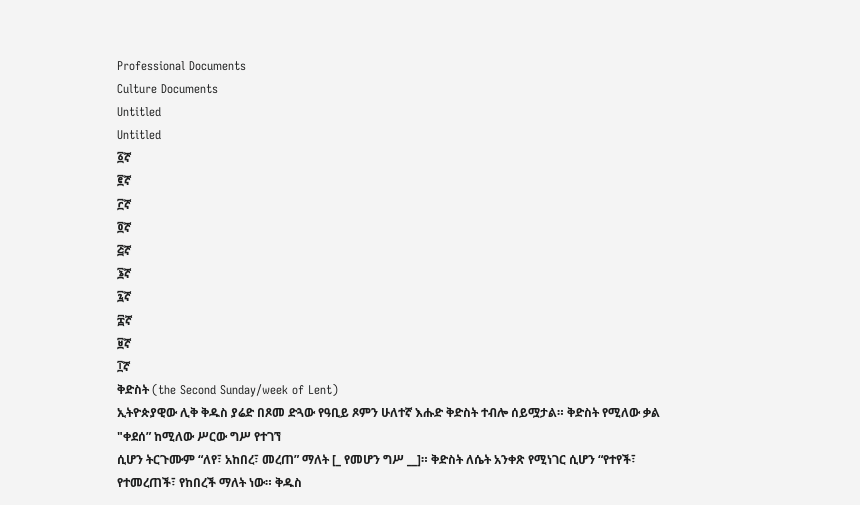Professional Documents
Culture Documents
Untitled
Untitled
፩ኛ
፪ኛ
፫ኛ
፬ኛ
፭ኛ
፮ኛ
፯ኛ
፰ኛ
፱ኛ
፲ኛ
ቅድስት (the Second Sunday/week of Lent)
ኢትዮጵያዊው ሊቅ ቅዱስ ያሬድ በጾመ ድጓው የዓቢይ ጾምን ሁለተኛ እሑድ ቅድስት ተብሎ ሰይሟታል። ቅድስት የሚለው ቃል "ቀደሰ” ከሚለው ሥርው ግሥ የተገኘ
ሲሆን ትርጉሙም “ለየ፣ አከበረ፣ መረጠ” ማለት [_ የመሆን ግሥ __]። ቅድስት ለሴት አንቀጽ የሚነገር ሲሆን “የተየች፣ የተመረጠች፣ የከበረች ማለት ነው። ቅዱስ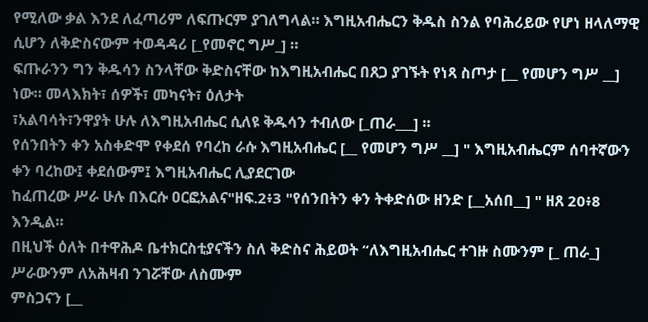የሚለው ቃል እንደ ለፈጣሪም ለፍጡርም ያገለግላል። እግዚአብሔርን ቅዱስ ስንል የባሕሪይው የሆነ ዘላለማዊ ሲሆን ለቅድስናውም ተወዳዳሪ [_የመኖር ግሥ_] ።
ፍጡራንን ግን ቅዱሳን ስንላቸው ቅድስናቸው ከእግዚአብሔር በጸጋ ያገኙት የነጻ ስጦታ [__ የመሆን ግሥ __] ነው። መላእክት፣ ሰዎች፣ መካናት፣ ዕለታት
፣አልባሳት፣ንዋያት ሁሉ ለእግዚአብሔር ሲለዩ ቅዱሳን ተብለው [_ጠራ___] ።
የሰንበትን ቀን አስቀድሞ የቀደሰ የባረከ ራሱ እግዚአብሔር [__ የመሆን ግሥ __] " እግዚአብሔርም ሰባተኛውን ቀን ባረከው፤ ቀደሰውም፤ እግዚአብሔር ሊያደርገው
ከፈጠረው ሥራ ሁሉ በእርሱ ዐርፎአልና"ዘፍ.2፥3 "የሰንበትን ቀን ትቀድሰው ዘንድ [__አሰበ__] " ዘጸ 20፥8 እንዲል።
በዚህች ዕለት በተዋሕዶ ቤተክርስቲያናችን ስለ ቅድስና ሕይወት “ለእግዚአብሔር ተገዙ ስሙንም [_ ጠራ_] ሥራውንም ለአሕዛብ ንገሯቸው ለስሙም
ምስጋናን [__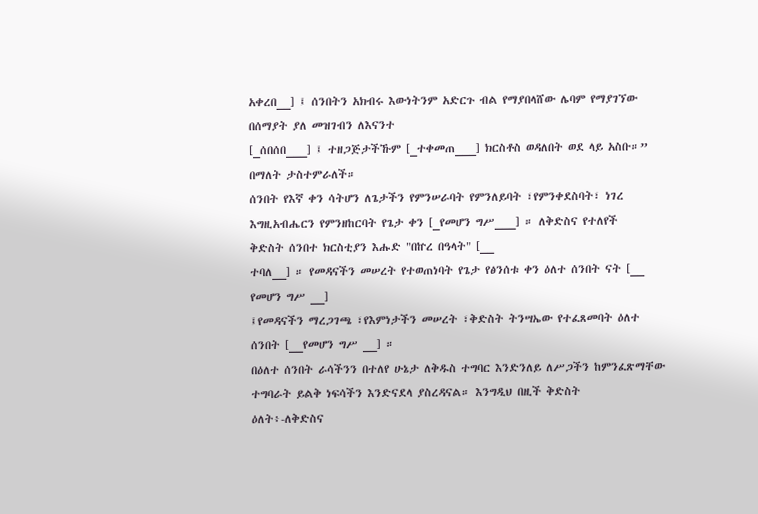አቀረበ__] ፤ ሰንበትን አክብሩ እውነትንም አድርጉ ብል የማያበላሸው ሌባም የማያገኘው በሰማያት ያለ መዝገብን ለእናንተ
[_ሰበሰበ___] ፤ ተዘጋጅታችኹም [_ተቀመጠ___] ክርስቶስ ወዳለበት ወደ ላይ አስቡ።” በማለት ታስተምራለች።
ሰንበት የእኛ ቀን ሳትሆን ለጌታችን የምንሠራባት የምንለይባት ፣የምንቀደስባት፣ ነገረ እግዚአብሔርን የምንዘከርባት የጌታ ቀን [_የመሆን ግሥ___] ። ለቅድስና የተለየች
ቅድስት ሰንበተ ክርስቲያን እሑድ "በኵረ በዓላት" [__
ተባለ__] ። የመዳናችን መሠረት የተወጠነባት የጌታ የፅንሰቱ ቀን ዕለተ ሰንበት ናት [__ የመሆን ግሥ __]
፤የመዳናችን ማረጋገጫ ፣የእምነታችን መሠረት ፣ቅድስት ትንሣኤው የተፈጸመባት ዕለተ ሰንበት [__የመሆን ግሥ __] ።
በዕለተ ሰንበት ራሳችንን በተለየ ሁኔታ ለቅዱስ ተግባር እንድንለይ ለሥጋችን ከምንፈጽማቸው ተግባራት ይልቅ ነፍሳችን እንድናደላ ያስረዳናል። እንግዲህ በዚች ቅድስት
ዕለት፥-ለቅድስና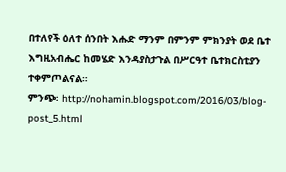በተለየች ዕለተ ሰንበት እሑድ ማንም በምንም ምክንያት ወደ ቤተ እግዚአብሔር ከመሄድ እንዳያስታጉል በሥርዓተ ቤተክርስቲያን ተቀምጦልናል።
ምንጭ፡ http://nohamin.blogspot.com/2016/03/blog-post_5.html